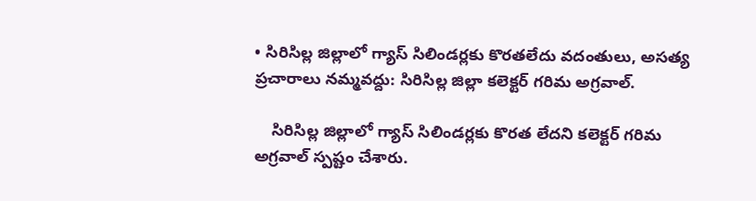• సిరిసిల్ల జిల్లాలో గ్యాస్ సిలిండర్లకు కొరతలేదు వదంతులు, అసత్య ప్రచారాలు నమ్మవద్దు: సిరిసిల్ల జిల్లా కలెక్టర్ గరిమ అగ్రవాల్.

    సిరిసిల్ల జిల్లాలో గ్యాస్ సిలిండర్లకు కొరత లేదని కలెక్టర్ గరిమ అగ్రవాల్ స్పష్టం చేశారు.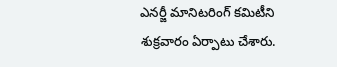ఎనర్జీ మానిటరింగ్ కమిటీని శుక్రవారం ఏర్పాటు చేశారు.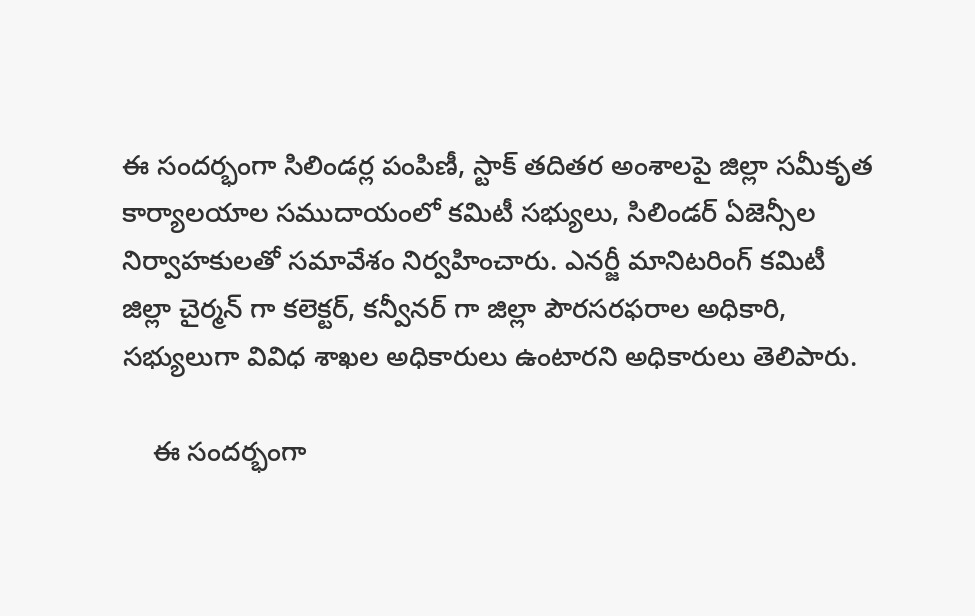ఈ సందర్భంగా సిలిండర్ల పంపిణీ, స్టాక్ తదితర అంశాలపై జిల్లా సమీకృత కార్యాలయాల సముదాయంలో కమిటీ సభ్యులు, సిలిండర్ ఏజెన్సీల నిర్వాహకులతో సమావేశం నిర్వహించారు. ఎనర్జీ మానిటరింగ్ కమిటీ జిల్లా చైర్మన్ గా కలెక్టర్, కన్వీనర్ గా జిల్లా పౌరసరఫరాల అధికారి, సభ్యులుగా వివిధ శాఖల అధికారులు ఉంటారని అధికారులు తెలిపారు.

    ఈ సందర్భంగా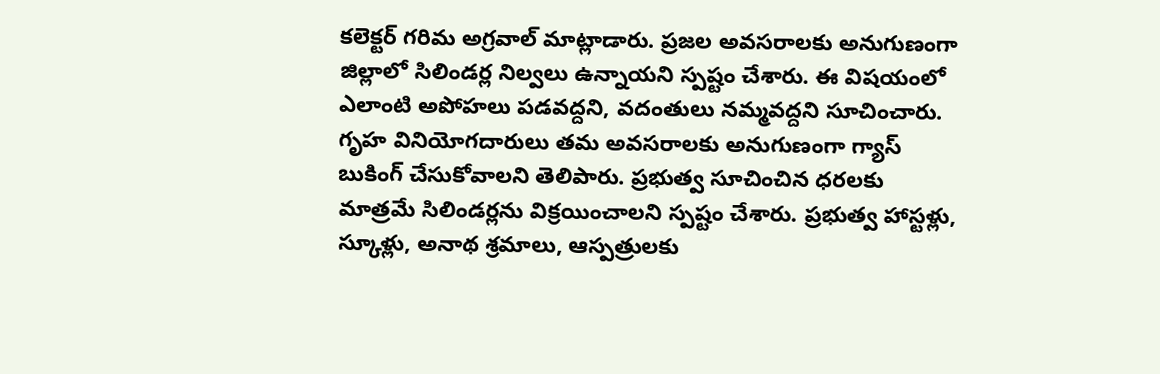కలెక్టర్ గరిమ అగ్రవాల్ మాట్లాడారు. ప్రజల అవసరాలకు అనుగుణంగా జిల్లాలో సిలిండర్ల నిల్వలు ఉన్నాయని స్పష్టం చేశారు. ఈ విషయంలో ఎలాంటి అపోహలు పడవద్దని, వదంతులు నమ్మవద్దని సూచించారు. గృహ వినియోగదారులు తమ అవసరాలకు అనుగుణంగా గ్యాస్ బుకింగ్ చేసుకోవాలని తెలిపారు. ప్రభుత్వ సూచించిన ధరలకు మాత్రమే సిలిండర్లను విక్రయించాలని స్పష్టం చేశారు. ప్రభుత్వ హాస్టళ్లు, స్కూళ్లు, అనాథ శ్రమాలు, ఆస్పత్రులకు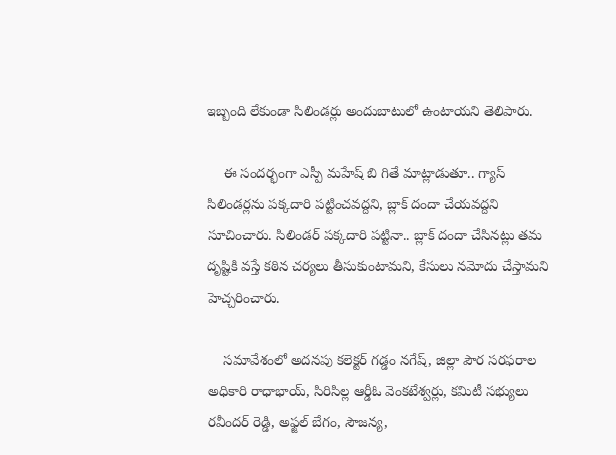ఇబ్బంది లేకుండా సిలిండర్లు అందుబాటులో ఉంటాయని తెలిపారు.

    ఈ సందర్భంగా ఎస్పీ మహేష్ బి గితే మాట్లాడుతూ.. గ్యాస్ సిలిండర్లను పక్కదారి పట్టించవద్దని, బ్లాక్ దందా చేయవద్దని సూచించారు. సిలిండర్ పక్కదారి పట్టినా.. బ్లాక్ దందా చేసినట్లు తమ దృష్టికి వస్తే కఠిన చర్యలు తీసుకుంటామని, కేసులు నమోదు చేస్తామని హెచ్చరించారు.

    సమావేశంలో అదనపు కలెక్టర్ గడ్డం నగేష్, జిల్లా పౌర సరఫరాల అధికారి రాధాభాయ్, సిరిసిల్ల ఆర్డీఓ వెంకటేశ్వర్లు, కమిటీ సభ్యులు రవీందర్ రెడ్డి, అఫ్జల్ బేగం, సౌజన్య,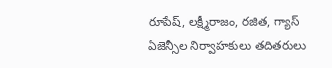రూపేష్, లక్ష్మీరాజం, రజిత, గ్యాస్ ఏజెన్సీల నిర్వాహకులు తదితరులు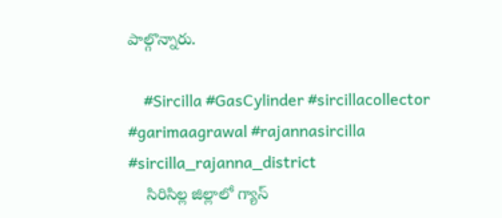పాల్గొన్నారు.

    #Sircilla #GasCylinder #sircillacollector #garimaagrawal #rajannasircilla #sircilla_rajanna_district
    సిరిసిల్ల జిల్లాలో గ్యాస్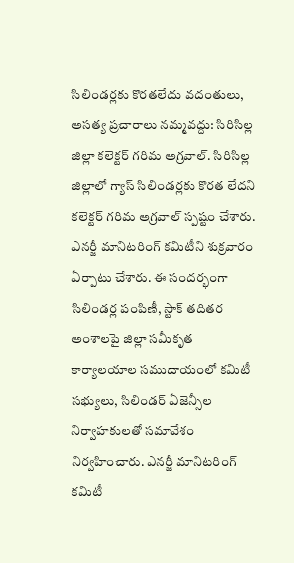సిలిండర్లకు కొరతలేదు వదంతులు, అసత్య ప్రచారాలు నమ్మవద్దు: సిరిసిల్ల జిల్లా కలెక్టర్ గరిమ అగ్రవాల్. సిరిసిల్ల జిల్లాలో గ్యాస్ సిలిండర్లకు కొరత లేదని కలెక్టర్ గరిమ అగ్రవాల్ స్పష్టం చేశారు. ఎనర్జీ మానిటరింగ్ కమిటీని శుక్రవారం ఏర్పాటు చేశారు. ఈ సందర్భంగా సిలిండర్ల పంపిణీ, స్టాక్ తదితర అంశాలపై జిల్లా సమీకృత కార్యాలయాల సముదాయంలో కమిటీ సభ్యులు, సిలిండర్ ఏజెన్సీల నిర్వాహకులతో సమావేశం నిర్వహించారు. ఎనర్జీ మానిటరింగ్ కమిటీ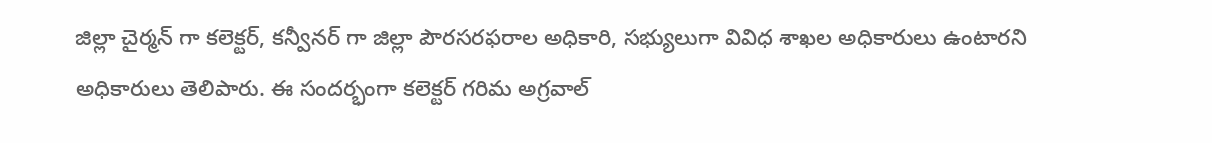జిల్లా చైర్మన్ గా కలెక్టర్, కన్వీనర్ గా జిల్లా పౌరసరఫరాల అధికారి, సభ్యులుగా వివిధ శాఖల అధికారులు ఉంటారని అధికారులు తెలిపారు. ఈ సందర్భంగా కలెక్టర్ గరిమ అగ్రవాల్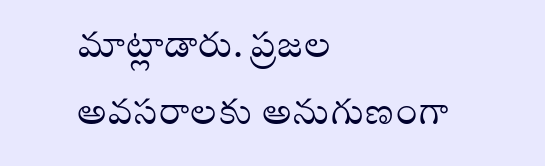మాట్లాడారు. ప్రజల అవసరాలకు అనుగుణంగా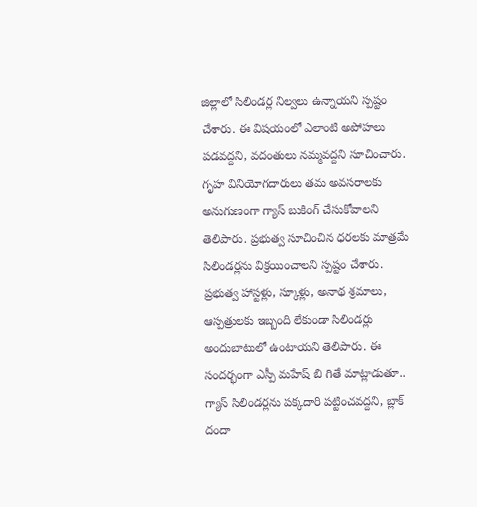జిల్లాలో సిలిండర్ల నిల్వలు ఉన్నాయని స్పష్టం చేశారు. ఈ విషయంలో ఎలాంటి అపోహలు పడవద్దని, వదంతులు నమ్మవద్దని సూచించారు. గృహ వినియోగదారులు తమ అవసరాలకు అనుగుణంగా గ్యాస్ బుకింగ్ చేసుకోవాలని తెలిపారు. ప్రభుత్వ సూచించిన ధరలకు మాత్రమే సిలిండర్లను విక్రయించాలని స్పష్టం చేశారు. ప్రభుత్వ హాస్టళ్లు, స్కూళ్లు, అనాథ శ్రమాలు, ఆస్పత్రులకు ఇబ్బంది లేకుండా సిలిండర్లు అందుబాటులో ఉంటాయని తెలిపారు. ఈ సందర్భంగా ఎస్పీ మహేష్ బి గితే మాట్లాడుతూ.. గ్యాస్ సిలిండర్లను పక్కదారి పట్టించవద్దని, బ్లాక్ దందా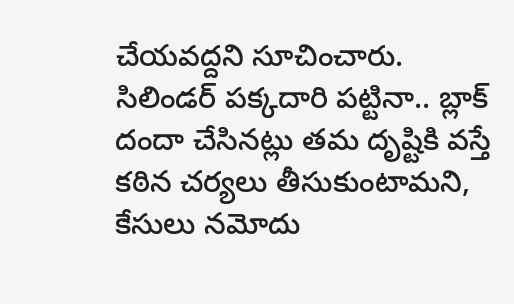చేయవద్దని సూచించారు. సిలిండర్ పక్కదారి పట్టినా.. బ్లాక్ దందా చేసినట్లు తమ దృష్టికి వస్తే కఠిన చర్యలు తీసుకుంటామని, కేసులు నమోదు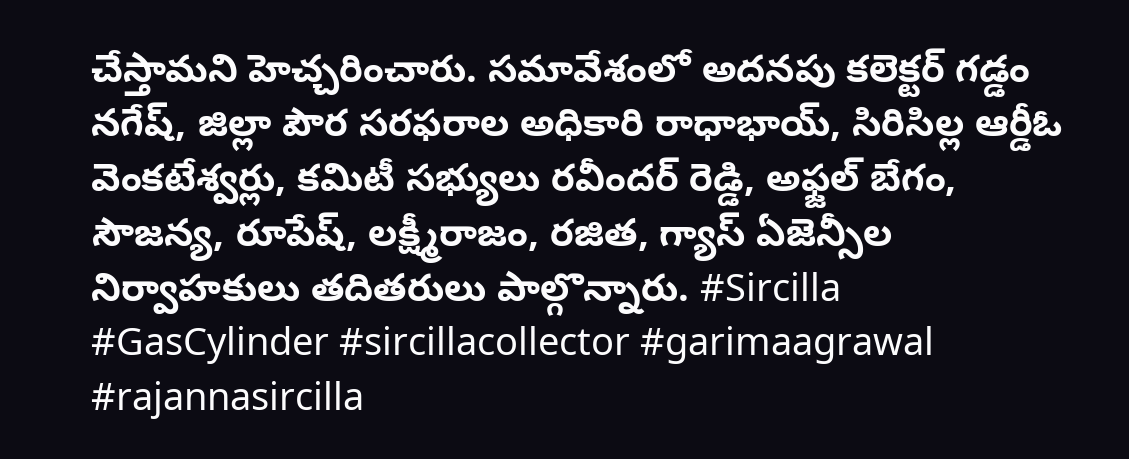చేస్తామని హెచ్చరించారు. సమావేశంలో అదనపు కలెక్టర్ గడ్డం నగేష్, జిల్లా పౌర సరఫరాల అధికారి రాధాభాయ్, సిరిసిల్ల ఆర్డీఓ వెంకటేశ్వర్లు, కమిటీ సభ్యులు రవీందర్ రెడ్డి, అఫ్జల్ బేగం, సౌజన్య, రూపేష్, లక్ష్మీరాజం, రజిత, గ్యాస్ ఏజెన్సీల నిర్వాహకులు తదితరులు పాల్గొన్నారు. #Sircilla #GasCylinder #sircillacollector #garimaagrawal #rajannasircilla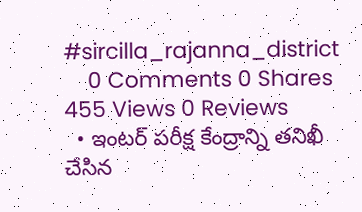#sircilla_rajanna_district
    0 Comments 0 Shares 455 Views 0 Reviews
  • ఇంటర్ పరీక్ష కేంద్రాన్ని తనిఖీ చేసిన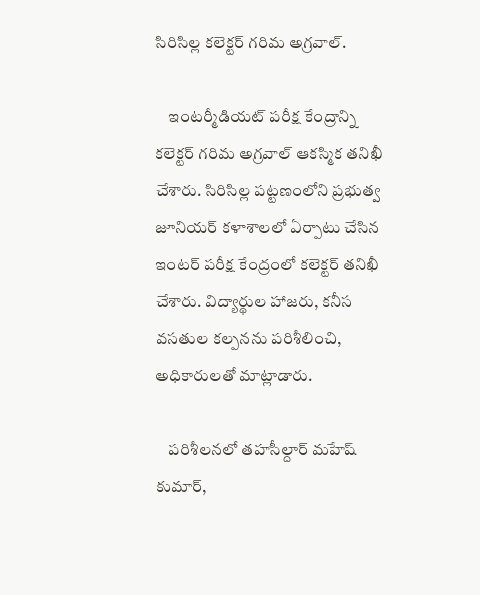సిరిసిల్ల కలెక్టర్ గరిమ అగ్రవాల్.

    ఇంటర్మీడియట్ పరీక్ష కేంద్రాన్ని కలెక్టర్ గరిమ అగ్రవాల్ ఆకస్మిక తనిఖీ చేశారు. సిరిసిల్ల పట్టణంలోని ప్రభుత్వ జూనియర్ కళాశాలలో ఏర్పాటు చేసిన ఇంటర్ పరీక్ష కేంద్రంలో కలెక్టర్ తనిఖీ చేశారు. విద్యార్థుల హాజరు, కనీస వసతుల కల్పనను పరిశీలించి, అధికారులతో మాట్లాడారు.

    పరిశీలనలో తహసీల్దార్ మహేష్ కుమార్,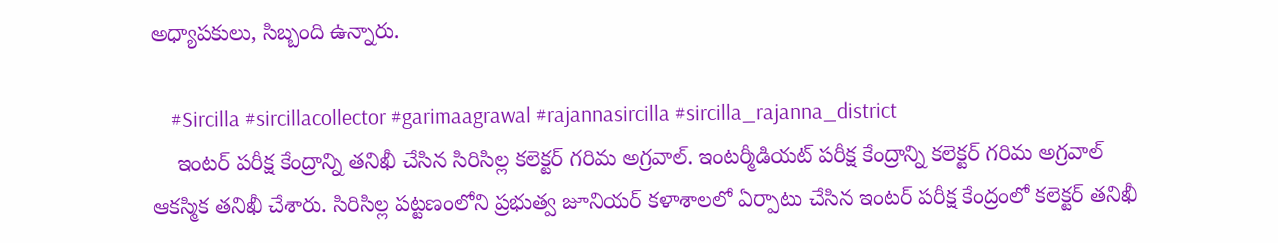అధ్యాపకులు, సిబ్బంది ఉన్నారు.

    #Sircilla #sircillacollector #garimaagrawal #rajannasircilla #sircilla_rajanna_district
    ఇంటర్ పరీక్ష కేంద్రాన్ని తనిఖీ చేసిన సిరిసిల్ల కలెక్టర్ గరిమ అగ్రవాల్. ఇంటర్మీడియట్ పరీక్ష కేంద్రాన్ని కలెక్టర్ గరిమ అగ్రవాల్ ఆకస్మిక తనిఖీ చేశారు. సిరిసిల్ల పట్టణంలోని ప్రభుత్వ జూనియర్ కళాశాలలో ఏర్పాటు చేసిన ఇంటర్ పరీక్ష కేంద్రంలో కలెక్టర్ తనిఖీ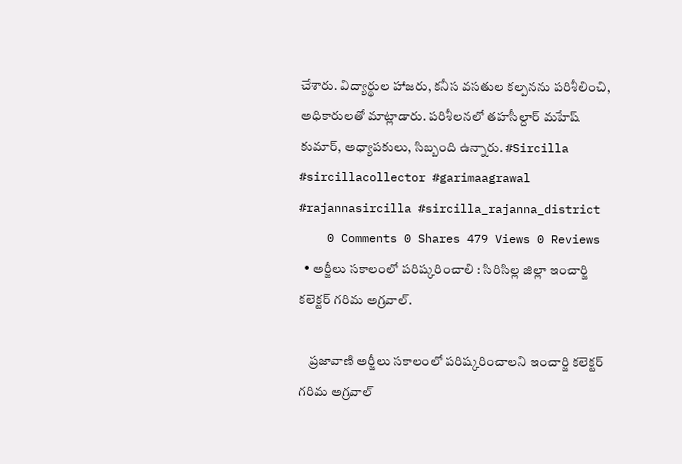చేశారు. విద్యార్థుల హాజరు, కనీస వసతుల కల్పనను పరిశీలించి, అధికారులతో మాట్లాడారు. పరిశీలనలో తహసీల్దార్ మహేష్ కుమార్, అధ్యాపకులు, సిబ్బంది ఉన్నారు. #Sircilla #sircillacollector #garimaagrawal #rajannasircilla #sircilla_rajanna_district
    0 Comments 0 Shares 479 Views 0 Reviews
  • అర్జీలు సకాలంలో పరిష్కరించాలి : సిరిసిల్ల జిల్లా ఇంచార్జి కలెక్టర్ గరిమ అగ్రవాల్.

    ప్రజావాణి అర్జీలు సకాలంలో పరిష్కరించాలని ఇంచార్జి కలెక్టర్ గరిమ అగ్రవాల్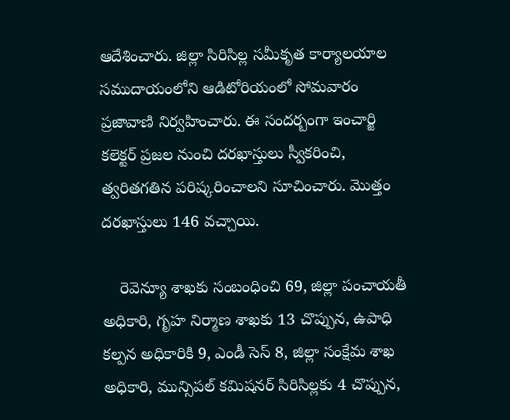ఆదేశించారు. జిల్లా సిరిసిల్ల సమీకృత కార్యాలయాల సముదాయంలోని ఆడిటోరియంలో సోమవారం ప్రజావాణి నిర్వహించారు. ఈ సందర్బంగా ఇంచార్జి కలెక్టర్ ప్రజల నుంచి దరఖాస్తులు స్వీకరించి, త్వరితగతిన పరిష్కరించాలని సూచించారు. మొత్తం దరఖాస్తులు 146 వచ్చాయి.

    రెవెన్యూ శాఖకు సంబంధించి 69, జిల్లా పంచాయతీ అధికారి, గృహ నిర్మాణ శాఖకు 13 చొప్పున, ఉపాధి కల్పన అధికారికి 9, ఎండీ సెస్ 8, జిల్లా సంక్షేమ శాఖ అధికారి, మున్సిపల్ కమిషనర్ సిరిసిల్లకు 4 చొప్పున,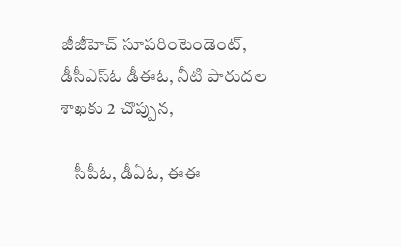జీజీహెచ్ సూపరింటెండెంట్, డీసీఎస్ఓ డీఈఓ, నీటి పారుదల శాఖకు 2 చొప్పున,

    సీపీఓ, డీఏఓ, ఈఈ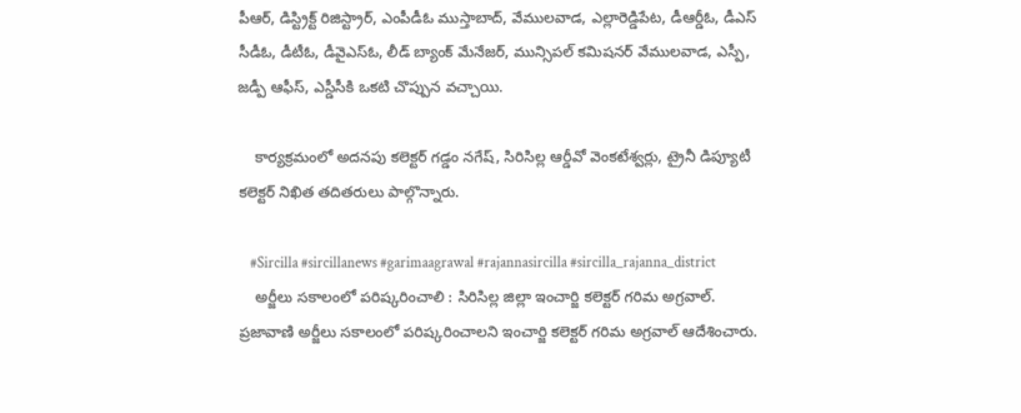పీఆర్, డిస్ట్రిక్ట్ రిజిస్ట్రార్, ఎంపీడీఓ ముస్తాబాద్, వేములవాడ, ఎల్లారెడ్డిపేట, డీఆర్డీఓ, డీఎస్ సీడీఓ, డీటీఓ, డీవైఎస్ఓ, లీడ్ బ్యాంక్ మేనేజర్, మున్సిపల్ కమిషనర్ వేములవాడ, ఎస్పీ, జడ్పీ ఆఫీస్, ఎస్డీసీకి ఒకటి చొప్పున వచ్చాయి.

    కార్యక్రమంలో అదనపు కలెక్టర్ గడ్డం నగేష్, సిరిసిల్ల ఆర్డీవో వెంకటేశ్వర్లు, ట్రైనీ డిప్యూటీ కలెక్టర్ నిఖిత తదితరులు పాల్గొన్నారు.

    #Sircilla #sircillanews #garimaagrawal #rajannasircilla #sircilla_rajanna_district
    అర్జీలు సకాలంలో పరిష్కరించాలి : సిరిసిల్ల జిల్లా ఇంచార్జి కలెక్టర్ గరిమ అగ్రవాల్. ప్రజావాణి అర్జీలు సకాలంలో పరిష్కరించాలని ఇంచార్జి కలెక్టర్ గరిమ అగ్రవాల్ ఆదేశించారు.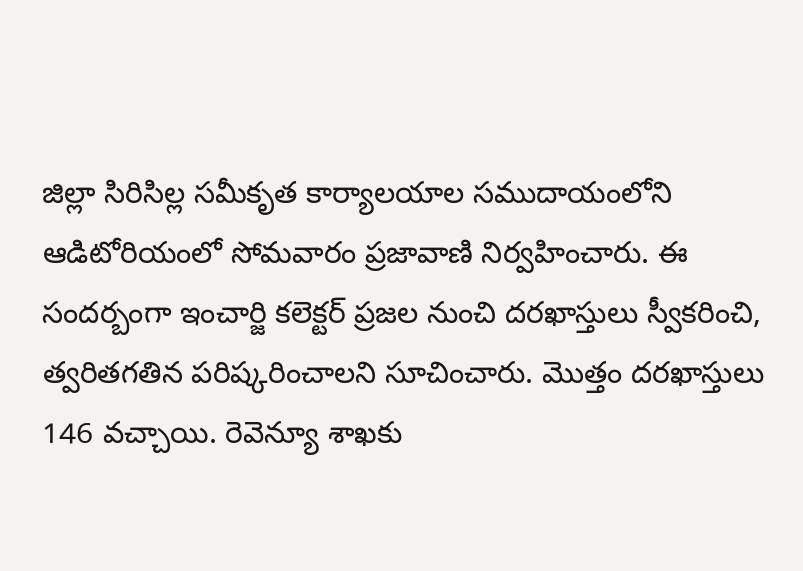జిల్లా సిరిసిల్ల సమీకృత కార్యాలయాల సముదాయంలోని ఆడిటోరియంలో సోమవారం ప్రజావాణి నిర్వహించారు. ఈ సందర్బంగా ఇంచార్జి కలెక్టర్ ప్రజల నుంచి దరఖాస్తులు స్వీకరించి, త్వరితగతిన పరిష్కరించాలని సూచించారు. మొత్తం దరఖాస్తులు 146 వచ్చాయి. రెవెన్యూ శాఖకు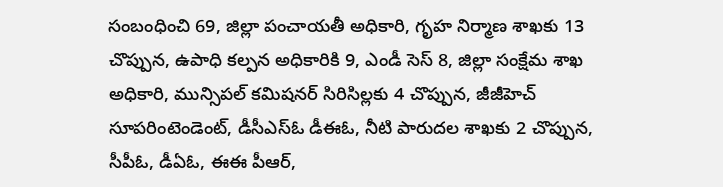సంబంధించి 69, జిల్లా పంచాయతీ అధికారి, గృహ నిర్మాణ శాఖకు 13 చొప్పున, ఉపాధి కల్పన అధికారికి 9, ఎండీ సెస్ 8, జిల్లా సంక్షేమ శాఖ అధికారి, మున్సిపల్ కమిషనర్ సిరిసిల్లకు 4 చొప్పున, జీజీహెచ్ సూపరింటెండెంట్, డీసీఎస్ఓ డీఈఓ, నీటి పారుదల శాఖకు 2 చొప్పున, సీపీఓ, డీఏఓ, ఈఈ పీఆర్,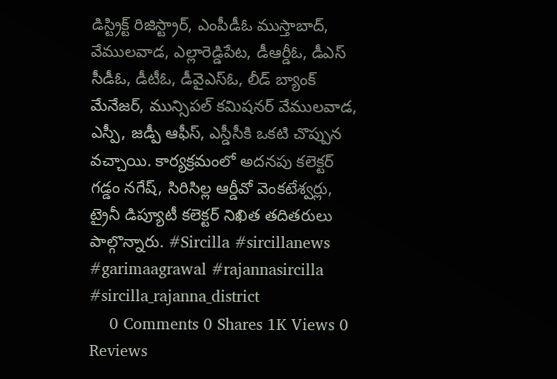డిస్ట్రిక్ట్ రిజిస్ట్రార్, ఎంపీడీఓ ముస్తాబాద్, వేములవాడ, ఎల్లారెడ్డిపేట, డీఆర్డీఓ, డీఎస్ సీడీఓ, డీటీఓ, డీవైఎస్ఓ, లీడ్ బ్యాంక్ మేనేజర్, మున్సిపల్ కమిషనర్ వేములవాడ, ఎస్పీ, జడ్పీ ఆఫీస్, ఎస్డీసీకి ఒకటి చొప్పున వచ్చాయి. కార్యక్రమంలో అదనపు కలెక్టర్ గడ్డం నగేష్, సిరిసిల్ల ఆర్డీవో వెంకటేశ్వర్లు, ట్రైనీ డిప్యూటీ కలెక్టర్ నిఖిత తదితరులు పాల్గొన్నారు. #Sircilla #sircillanews #garimaagrawal #rajannasircilla #sircilla_rajanna_district
    0 Comments 0 Shares 1K Views 0 Reviews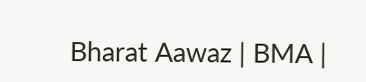Bharat Aawaz | BMA |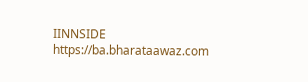IINNSIDE https://ba.bharataawaz.com